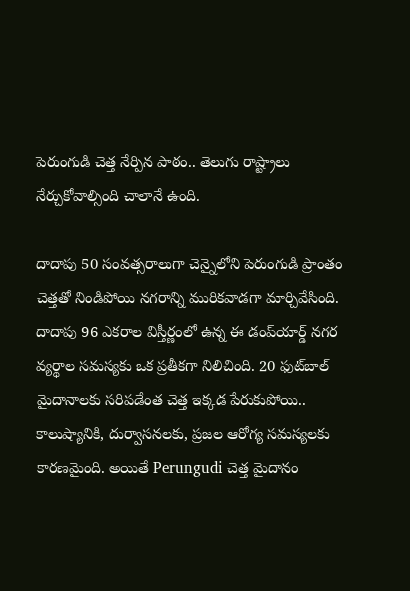పెరుంగుడి చెత్త నేర్పిన పాఠం.. తెలుగు రాష్ట్రాలు నేర్చుకోవాల్సింది చాలానే ఉంది.

దాదాపు 50 సంవత్సరాలుగా చెన్నైలోని పెరుంగుడి ప్రాంతం చెత్తతో నిండిపోయి నగరాన్ని మురికవాడగా మార్చివేసింది. దాదాపు 96 ఎకరాల విస్తీర్ణంలో ఉన్న ఈ డంప్‌యార్డ్ నగర వ్యర్థాల సమస్యకు ఒక ప్రతీకగా నిలిచింది. 20 ఫుట్‌బాల్ మైదానాలకు సరిపడేంత చెత్త ఇక్కడ పేరుకుపోయి.. కాలుష్యానికి, దుర్వాసనలకు, ప్రజల ఆరోగ్య సమస్యలకు కారణమైంది. అయితే Perungudi చెత్త మైదానం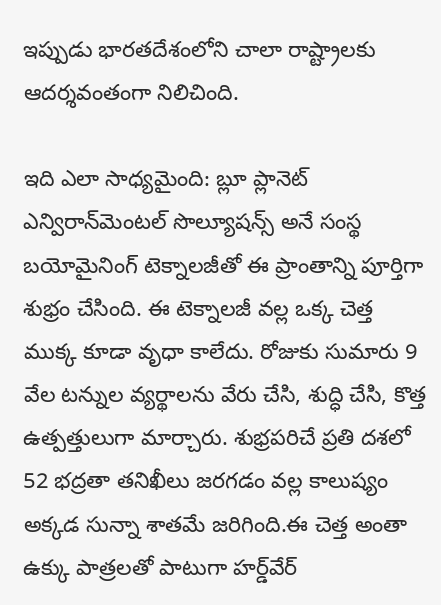ఇప్పుడు భారతదేశంలోని చాలా రాష్ట్రాలకు ఆదర్శవంతంగా నిలిచింది.

ఇది ఎలా సాధ్యమైంది: బ్లూ ప్లానెట్ ఎన్విరాన్‌మెంటల్ సొల్యూషన్స్ అనే సంస్థ బయోమైనింగ్ టెక్నాలజీతో ఈ ప్రాంతాన్ని పూర్తిగా శుభ్రం చేసింది. ఈ టెక్నాలజీ వల్ల ఒక్క చెత్త ముక్క కూడా వృధా కాలేదు. రోజుకు సుమారు 9 వేల టన్నుల వ్యర్థాలను వేరు చేసి, శుద్ధి చేసి, కొత్త ఉత్పత్తులుగా మార్చారు. శుభ్రపరిచే ప్రతి దశలో 52 భద్రతా తనిఖీలు జరగడం వల్ల కాలుష్యం అక్కడ సున్నా శాతమే జరిగింది.ఈ చెత్త అంతా ఉక్కు పాత్రలతో పాటుగా హర్డ్‌వేర్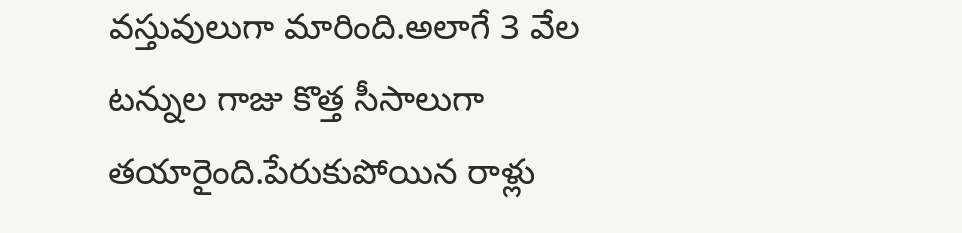వస్తువులుగా మారింది.అలాగే 3 వేల టన్నుల గాజు కొత్త సీసాలుగా తయారైంది.పేరుకుపోయిన రాళ్లు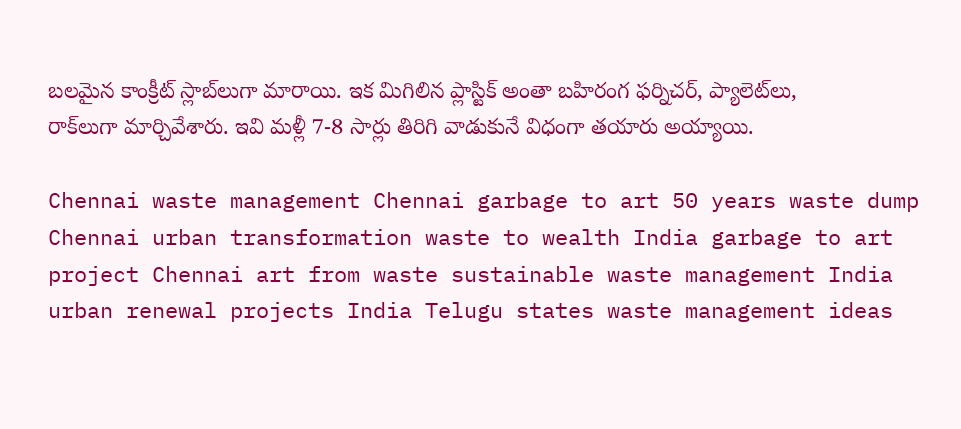బలమైన కాంక్రీట్ స్లాబ్‌లుగా మారాయి. ఇక మిగిలిన ప్లాస్టిక్ అంతా బహిరంగ ఫర్నిచర్, ప్యాలెట్‌లు, రాక్‌లుగా మార్చివేశారు. ఇవి మళ్లీ 7-8 సార్లు తిరిగి వాడుకునే విధంగా తయారు అయ్యాయి.

Chennai waste management Chennai garbage to art 50 years waste dump Chennai urban transformation waste to wealth India garbage to art project Chennai art from waste sustainable waste management India urban renewal projects India Telugu states waste management ideas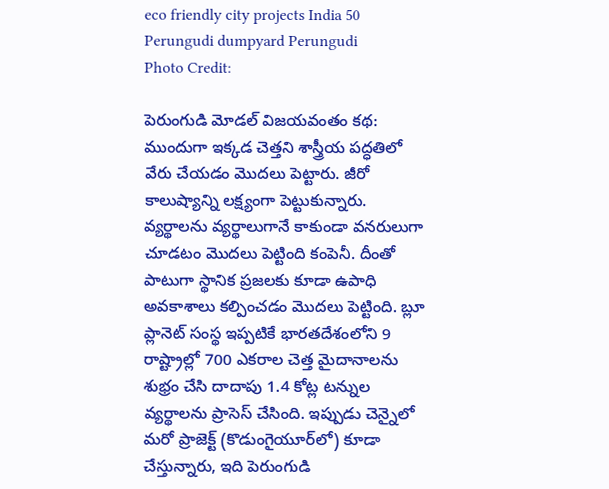eco friendly city projects India 50 Perungudi dumpyard Perungudi
Photo Credit:

పెరుంగుడి మోడల్ విజయవంతం కథ: ముందుగా ఇక్కడ చెత్తని శాస్త్రీయ పద్ధతిలో వేరు చేయడం మొదలు పెట్టారు. జీరో కాలుష్యాన్ని లక్ష్యంగా పెట్టుకున్నారు. వ్యర్థాలను వ్యర్థాలుగానే కాకుండా వనరులుగా చూడటం మొదలు పెట్టింది కంపెనీ. దీంతో పాటుగా స్థానిక ప్రజలకు కూడా ఉపాధి అవకాశాలు కల్పించడం మొదలు పెట్టింది. బ్లూ ప్లానెట్ సంస్థ ఇప్పటికే భారతదేశంలోని 9 రాష్ట్రాల్లో 700 ఎకరాల చెత్త మైదానాలను శుభ్రం చేసి దాదాపు 1.4 కోట్ల టన్నుల వ్యర్థాలను ప్రాసెస్ చేసింది. ఇప్పుడు చెన్నైలో మరో ప్రాజెక్ట్ (కొడుంగైయూర్‌లో) కూడా చేస్తున్నారు, ఇది పెరుంగుడి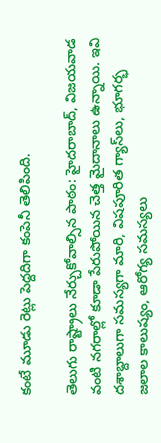కంటే మూడు రెట్లు పెద్దదిగా కంపెనీ తెలిపింది.

తెలుగు రాష్ట్రాలు నేర్చుకోవాల్సిన పాఠం: హైదరాబాద్, విజయవాడ వంటి నగరాల్లో కూడా పేరుపోయిన చెత్త మైదానాలు ఉన్నాయి. ఇవి దశాబ్దాలుగా సమస్యగా మారి, విషపూరిత గ్యాస్‌లు, భూగర్భ జలాల కాలుష్యం, ఆరోగ్య సమస్యలు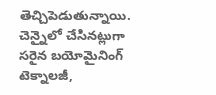తెచ్చిపెడుతున్నాయి. చెన్నైలో చేసినట్లుగా సరైన బయోమైనింగ్ టెక్నాలజీ,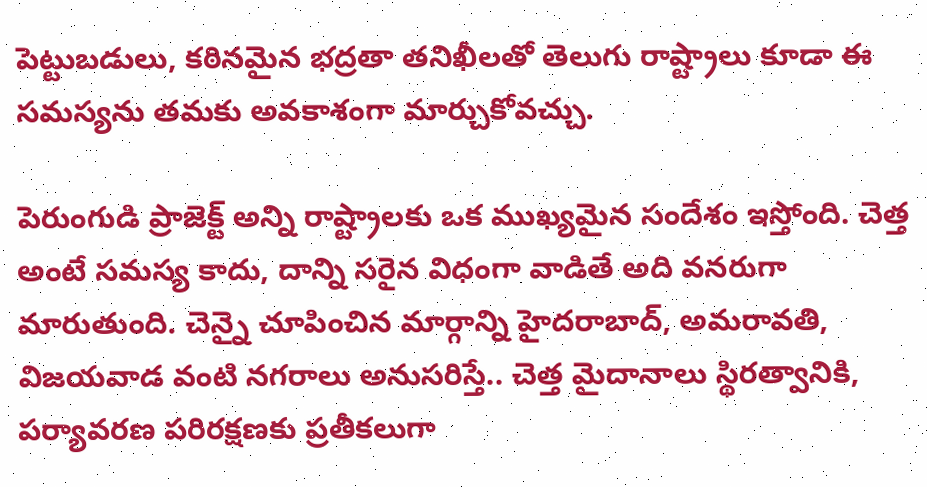పెట్టుబడులు, కఠినమైన భద్రతా తనిఖీలతో తెలుగు రాష్ట్రాలు కూడా ఈ సమస్యను తమకు అవకాశంగా మార్చుకోవచ్చు.

పెరుంగుడి ప్రాజెక్ట్ అన్ని రాష్ట్రాలకు ఒక ముఖ్యమైన సందేశం ఇస్తోంది. చెత్త అంటే సమస్య కాదు, దాన్ని సరైన విధంగా వాడితే అది వనరుగా మారుతుంది. చెన్నై చూపించిన మార్గాన్ని హైదరాబాద్, అమరావతి, విజయవాడ వంటి నగరాలు అనుసరిస్తే.. చెత్త మైదానాలు స్థిరత్వానికి, పర్యావరణ పరిరక్షణకు ప్రతీకలుగా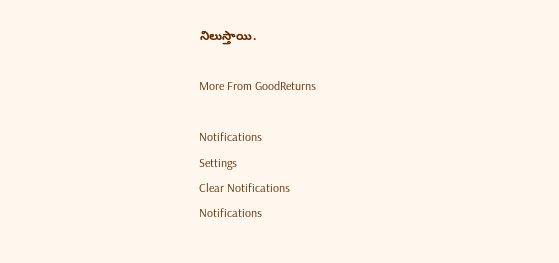నిలుస్తాయి.

More From GoodReturns

Notifications
Settings
Clear Notifications
Notifications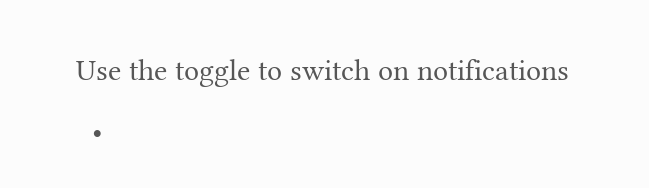Use the toggle to switch on notifications
  •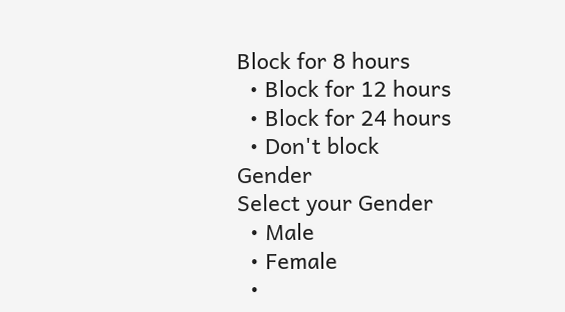Block for 8 hours
  • Block for 12 hours
  • Block for 24 hours
  • Don't block
Gender
Select your Gender
  • Male
  • Female
  •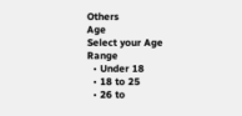Others
Age
Select your Age Range
  • Under 18
  • 18 to 25
  • 26 to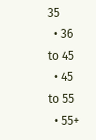35
  • 36 to 45
  • 45 to 55
  • 55+